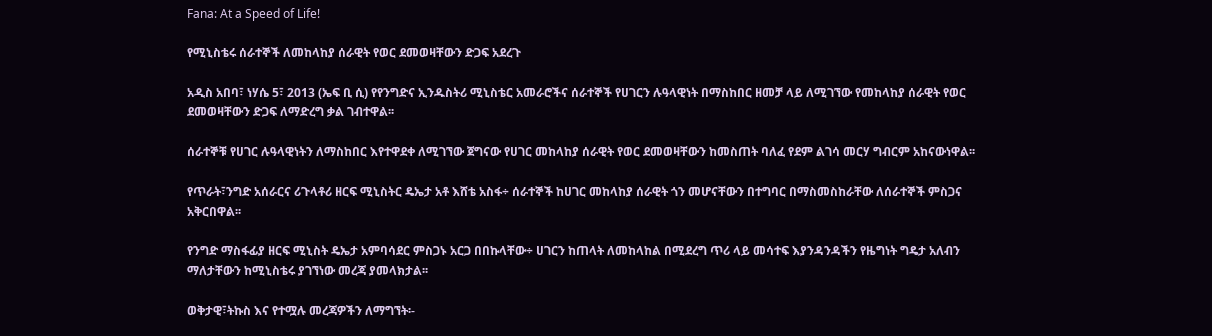Fana: At a Speed of Life!

የሚኒስቴሩ ሰራተኞች ለመከላከያ ሰራዊት የወር ደመወዛቸውን ድጋፍ አደረጉ

አዲስ አበባ፣ ነሃሴ 5፣ 2013 (ኤፍ ቢ ሲ) የየንግድና ኢንዱስትሪ ሚኒስቴር አመራሮችና ሰራተኞች የሀገርን ሉዓላዊነት በማስከበር ዘመቻ ላይ ለሚገኘው የመከላከያ ሰራዊት የወር ደመወዛቸውን ድጋፍ ለማድረግ ቃል ገብተዋል፡፡

ሰራተኞቹ የሀገር ሉዓላዊነትን ለማስከበር እየተዋደቀ ለሚገኘው ጀግናው የሀገር መከላከያ ሰራዊት የወር ደመወዛቸውን ከመስጠት ባለፈ የደም ልገሳ መርሃ ግብርም አከናውነዋል፡፡

የጥራት፣ንግድ አሰራርና ሪጉላቶሪ ዘርፍ ሚኒስትር ዴኤታ አቶ እሸቴ አስፋ÷ ሰራተኞች ከሀገር መከላከያ ሰራዊት ጎን መሆናቸውን በተግባር በማስመስከራቸው ለሰራተኞች ምስጋና አቅርበዋል፡፡

የንግድ ማስፋፊያ ዘርፍ ሚኒስት ዴኤታ አምባሳደር ምስጋኑ አርጋ በበኩላቸው÷ ሀገርን ከጠላት ለመከላከል በሚደረግ ጥሪ ላይ መሳተፍ እያንዳንዳችን የዜግነት ግዴታ አለብን ማለታቸውን ከሚኒስቴሩ ያገኘነው መረጃ ያመላክታል፡፡

ወቅታዊ፣ትኩስ እና የተሟሉ መረጃዎችን ለማግኘት፡-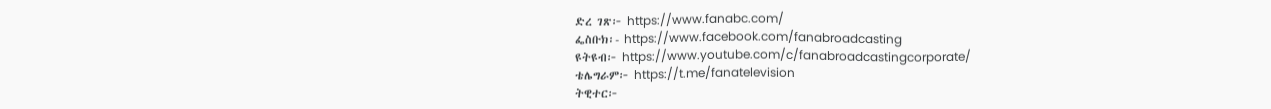ድረ ገጽ፦ https://www.fanabc.com/
ፌስቡክ፡- https://www.facebook.com/fanabroadcasting
ዩትዩብ፦ https://www.youtube.com/c/fanabroadcastingcorporate/
ቴሌግራም፦ https://t.me/fanatelevision
ትዊተር፦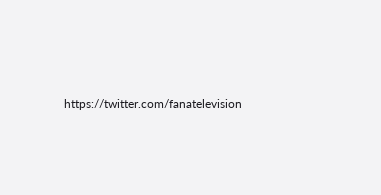https://twitter.com/fanatelevision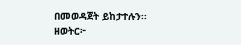በመወዳጀት ይከታተሉን፡፡
ዘወትር፦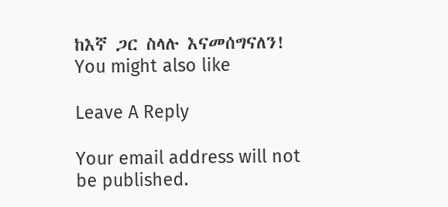ከእኛ ጋር ስላሉ እናመሰግናለን!
You might also like

Leave A Reply

Your email address will not be published.